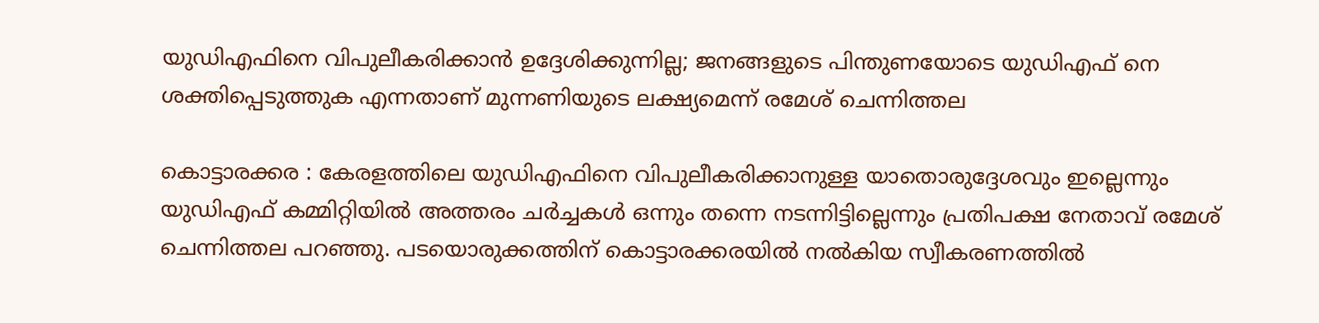യുഡിഎഫിനെ വിപുലീകരിക്കാൻ ഉദ്ദേശിക്കുന്നില്ല; ജനങ്ങളുടെ പിന്തുണയോടെ യുഡിഎഫ് നെ ശക്തിപ്പെടുത്തുക എന്നതാണ് മുന്നണിയുടെ ലക്ഷ്യമെന്ന് രമേശ്‌ ചെന്നിത്തല

കൊട്ടാരക്കര : കേരളത്തിലെ യുഡിഎഫിനെ വിപുലീകരിക്കാനുള്ള യാതൊരുദ്ദേശവും ഇല്ലെന്നും യുഡിഎഫ് കമ്മിറ്റിയിൽ അത്തരം ചർച്ചകൾ ഒന്നും തന്നെ നടന്നിട്ടില്ലെന്നും പ്രതിപക്ഷ നേതാവ് രമേശ്‌ ചെന്നിത്തല പറഞ്ഞു. പടയൊരുക്കത്തിന് കൊട്ടാരക്കരയിൽ നൽകിയ സ്വീകരണത്തിൽ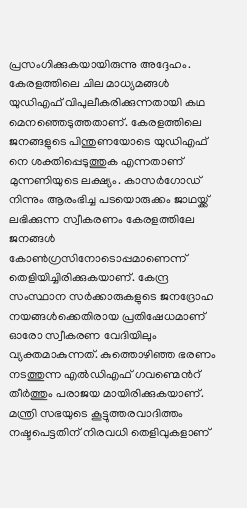പ്രസംഗിക്കുകയായിരുന്നു അദ്ദേഹം. കേരളത്തിലെ ചില മാധ്യമങ്ങൾ യുഡിഎഫ് വിപുലീകരിക്കുന്നതായി കഥ മെനഞ്ഞെടുത്തതാണ്. കേരളത്തിലെ ജനങ്ങളുടെ പിന്തുണയോടെ യുഡിഎഫ് നെ ശക്തിപ്പെടുത്തുക എന്നതാണ് മുന്നണിയുടെ ലക്ഷ്യം. കാസർഗോഡ് നിന്നും ആരംഭിച്ച പടയൊരുക്കം ജാഥയ്ക്ക് ലഭിക്കുന്ന സ്വീകരണം കേരളത്തിലേ ജനങ്ങൾ കോൺഗ്രസിനോടൊപ്പമാണെന്ന് തെളിയിച്ചിരിക്കുകയാണ്. കേന്ദ്ര സംസ്ഥാന സർക്കാരുകളുടെ ജനദ്രോഹ നയങ്ങൾക്കെതിരായ പ്രതിഷേധമാണ് ഓരോ സ്വീകരണ വേദിയിലും വ്യക്തമാകുന്നത്. കുത്തൊഴിഞ്ഞ ഭരണം നടത്തുന്ന എൽഡിഎഫ് ഗവണ്മെന്‍റ് തീർത്തും പരാജയ മായിരിക്കുകയാണ്. മന്ത്രി സഭയുടെ കൂട്ടുത്തരവാദിത്തം നഷ്ടപെട്ടതിന് നിരവധി തെളിവുകളാണ്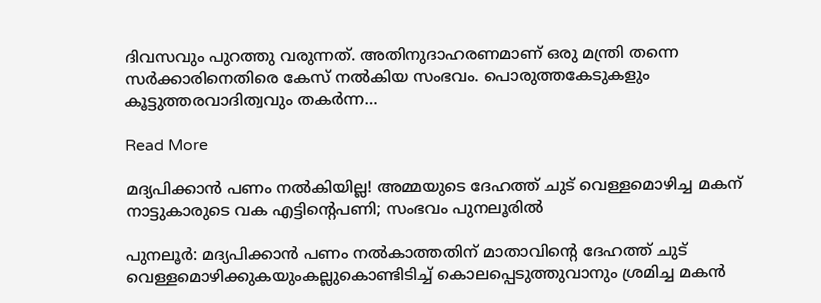ദിവസവും പുറത്തു വരുന്നത്. അതിനുദാഹരണമാണ് ഒരു മന്ത്രി തന്നെ സർക്കാരിനെതിരെ കേസ് നൽകിയ സംഭവം. പൊരുത്തകേടുകളും കൂട്ടുത്തരവാദിത്വവും തകർന്ന…

Read More

മദ്യപിക്കാന്‍ പണം നല്‍കിയില്ല! അമ്മയുടെ ദേഹത്ത് ചുട് വെള്ളമൊഴിച്ച മകന് നാട്ടുകാരുടെ വക എട്ടിന്റെപണി; സംഭവം പുനലൂരില്‍

പുനലൂർ: മദ്യപിക്കാൻ പണം നൽകാത്തതിന് മാതാവിന്‍റെ ദേഹത്ത് ചുട് വെള്ളമൊഴിക്കുകയുംകല്ലുകൊണ്ടിടിച്ച് കൊലപ്പെടുത്തുവാനും ശ്രമിച്ച മകൻ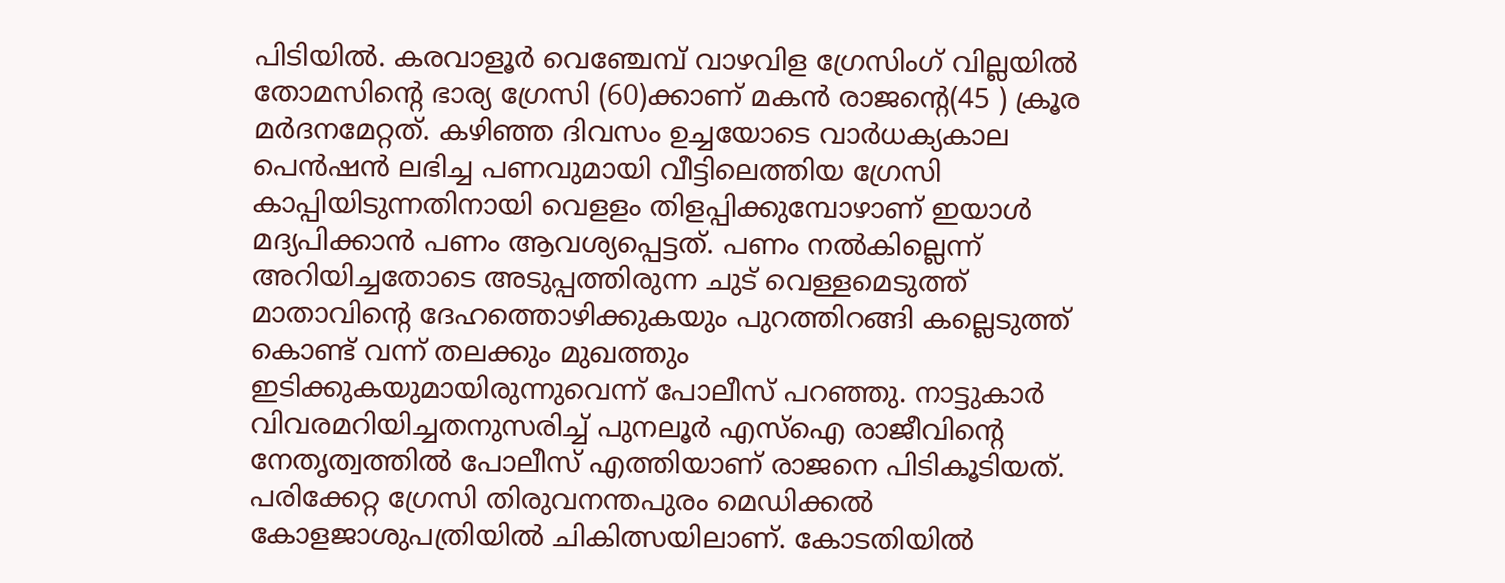പിടിയിൽ. കരവാളൂർ വെഞ്ചേമ്പ് വാഴവിള ഗ്രേസിംഗ് വില്ലയിൽ തോമസിന്‍റെ ഭാര്യ ഗ്രേസി (60)ക്കാണ് മകൻ രാജന്‍റെ(45 ) ക്രൂര മർദനമേറ്റത്. കഴിഞ്ഞ ദിവസം ഉച്ചയോടെ വാർധക്യകാല പെൻഷൻ ലഭിച്ച പണവുമായി വീട്ടിലെത്തിയ ഗ്രേസി കാപ്പിയിടുന്നതിനായി വെളളം തിളപ്പിക്കുമ്പോഴാണ് ഇയാൾ മദ്യപിക്കാൻ പണം ആവശ്യപ്പെട്ടത്. പണം നൽകില്ലെന്ന് അറിയിച്ചതോടെ അടുപ്പത്തിരുന്ന ചുട് വെള്ളമെടുത്ത് മാതാവിന്‍റെ ദേഹത്തൊഴിക്കുകയും പുറത്തിറങ്ങി കല്ലെടുത്ത് കൊണ്ട് വന്ന് തലക്കും മുഖത്തും ഇടിക്കുകയുമായിരുന്നുവെന്ന് പോലീസ് പറഞ്ഞു. നാട്ടുകാർ വിവരമറിയിച്ചതനുസരിച്ച് പുനലൂർ എസ്ഐ രാജീവിന്‍റെ നേതൃത്വത്തിൽ പോലീസ് എത്തിയാണ് രാജനെ പിടികൂടിയത്. പരിക്കേറ്റ ഗ്രേസി തിരുവനന്തപുരം മെഡിക്കൽ കോളജാശുപത്രിയിൽ ചികിത്സയിലാണ്. കോടതിയിൽ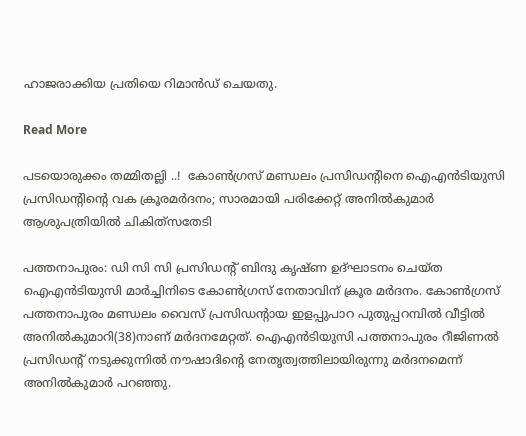ഹാജരാക്കിയ പ്രതിയെ റിമാൻഡ് ചെയതു.

Read More

പടയൊരുക്കം തമ്മിതല്ലി ..!  കോൺഗ്രസ് മണ്ഡലം പ്രസിഡന്‍റിനെ ഐഎൻടിയുസി പ്രസിഡന്‍റിന്‍റെ വക ക്രൂരമർദനം; സാരമായി പരിക്കേറ്റ് അനിൽകുമാർ ആശുപത്രിയിൽ ചികിത്‌സതേടി

പത്തനാപുരം: ഡി സി സി പ്രസിഡന്‍റ് ബിന്ദു കൃഷ്ണ ഉദ്ഘാടനം ചെയ്ത ഐഎന്‍ടിയുസി മാര്‍ച്ചിനിടെ കോണ്‍ഗ്രസ് നേതാവിന് ക്രൂര മര്‍ദനം. കോണ്‍ഗ്രസ് പത്തനാപുരം മണ്ഡലം വൈസ് പ്രസിഡന്‍റായ ഇളപ്പുപാറ പുതുപ്പറമ്പില്‍ വീട്ടില്‍ അനില്‍കുമാറി(38)നാണ് മര്‍ദനമേറ്റത്. ഐഎന്‍ടിയുസി പത്തനാപുരം റീജിണല്‍ പ്രസിഡന്‍റ് നടുക്കുന്നില്‍ നൗഷാദിന്‍റെ നേതൃത്വത്തിലായിരുന്നു മര്‍ദനമെന്ന് അനില്‍കുമാര്‍ പറഞ്ഞു.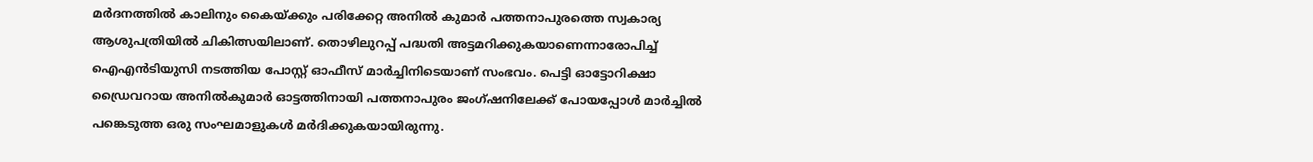മര്‍ദനത്തില്‍ കാലിനും കൈയ്ക്കും പരിക്കേറ്റ അനില്‍ കുമാര്‍ പത്തനാപുരത്തെ സ്വകാര്യ ആശുപത്രിയില്‍ ചികിത്സയിലാണ്. തൊഴിലുറപ്പ് പദ്ധതി അട്ടമറിക്കുകയാണെന്നാരോപിച്ച് ഐഎന്‍ടിയുസി നടത്തിയ പോസ്റ്റ് ഓഫീസ് മാര്‍ച്ചിനിടെയാണ് സംഭവം. പെട്ടി ഓട്ടോറിക്ഷാ ഡ്രൈവറായ അനില്‍കുമാര്‍ ഓട്ടത്തിനായി പത്തനാപുരം ജംഗ്ഷനിലേക്ക് പോയപ്പോള്‍ മാര്‍ച്ചില്‍ പങ്കെടുത്ത ഒരു സംഘമാളുകള്‍ മര്‍ദിക്കുകയായിരുന്നു.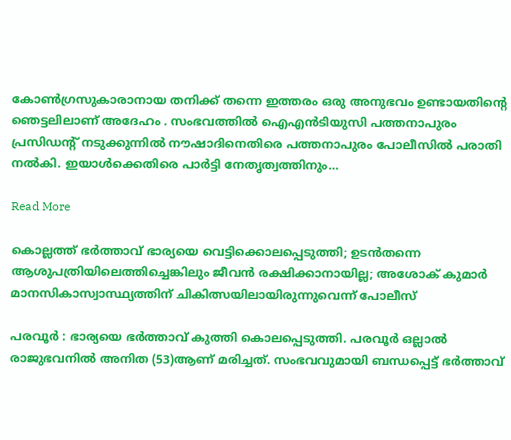കോണ്‍ഗ്രസുകാരാനായ തനിക്ക് തന്നെ ഇത്തരം ഒരു അനുഭവം ഉണ്ടായതിന്‍റെ ഞെട്ടലിലാണ് അദേഹം . സംഭവത്തില്‍ ഐഎന്‍ടിയുസി പത്തനാപുരം പ്രസിഡന്‍റ് നടുക്കുന്നില്‍ നൗഷാദിനെതിരെ പത്തനാപുരം പോലീസില്‍ പരാതി നല്‍കി. ഇയാള്‍ക്കെതിരെ പാര്‍ട്ടി നേതൃത്വത്തിനും…

Read More

കൊല്ലത്ത് ഭർത്താവ് ഭാര്യയെ വെട്ടിക്കൊലപ്പെടുത്തി; ഉടൻതന്നെ ആശുപത്രിയിലെത്തിച്ചെങ്കിലും ജീവൻ രക്ഷിക്കാനായില്ല; അശോക് കുമാർ മാനസികാസ്വാസ്ഥ്യത്തിന് ചികിത്സയിലായിരുന്നുവെന്ന് പോലീസ്

പരവൂർ : ഭാര്യയെ ഭർത്താവ് കുത്തി കൊലപ്പെടുത്തി. പരവൂർ ഒല്ലാൽ രാജുഭവനിൽ അനിത (53)ആണ് മരിച്ചത്. സംഭവവുമായി ബന്ധപ്പെട്ട് ഭർത്താവ്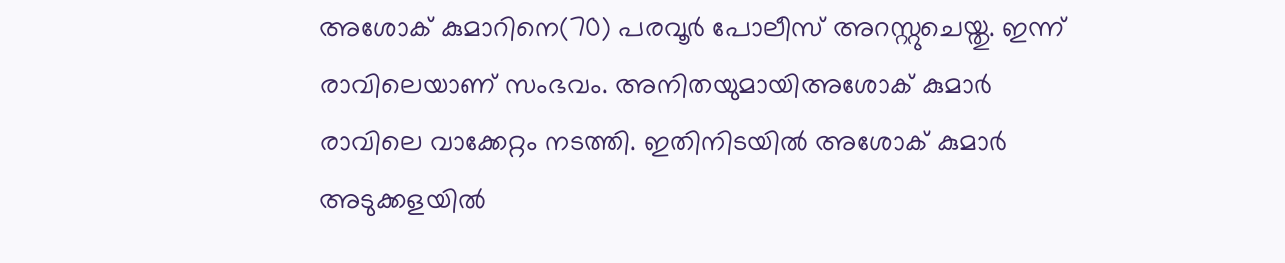അശോക് കുമാറിനെ(70) പരവൂർ പോലീസ് അറസ്റ്റുചെയ്തു. ഇന്ന് രാവിലെയാണ് സംഭവം. അനിതയുമായിഅശോക് കുമാർ രാവിലെ വാക്കേറ്റം നടത്തി. ഇതിനിടയിൽ അശോക് കുമാർ‌ അടുക്കളയിൽ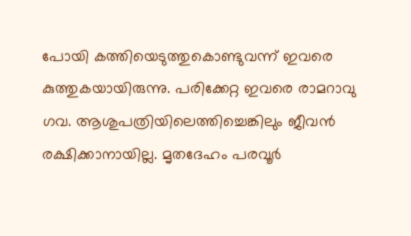പോയി കത്തിയെടുത്തുകൊണ്ടുവന്ന് ഇവരെ കുത്തുകയായിരുന്നു. പരിക്കേറ്റ ഇവരെ രാമറാവു ഗവ. ആശുപത്രിയിലെത്തിച്ചെങ്കിലും ജീവൻ രക്ഷിക്കാനായില്ല. മൃതദേഹം പരവൂർ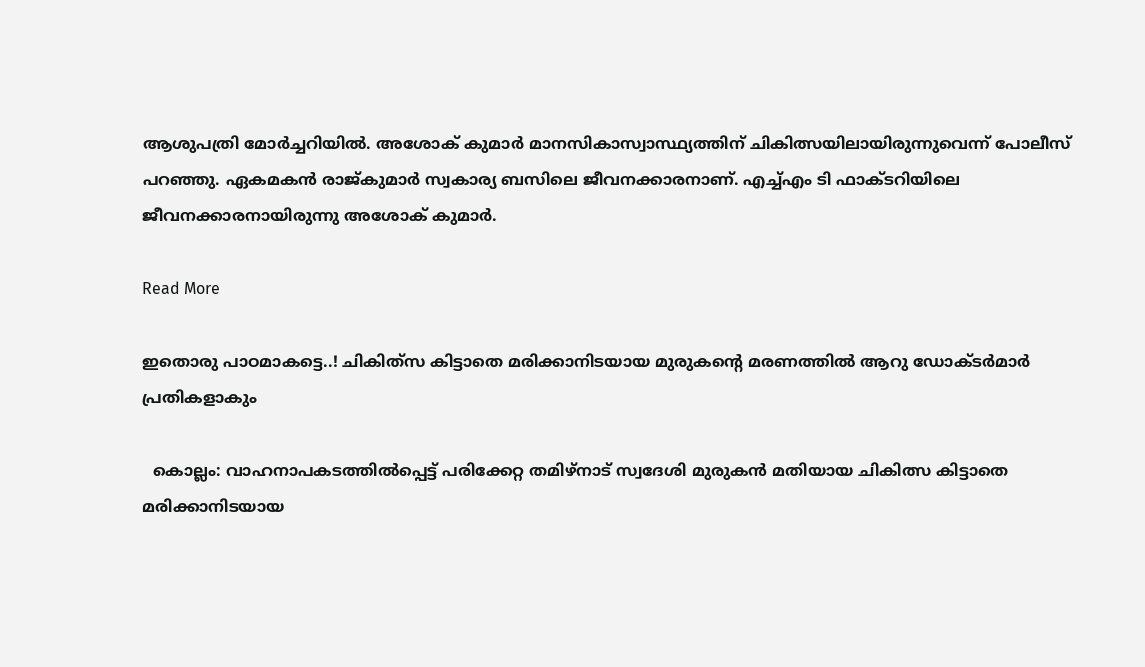ആശുപത്രി മോർച്ചറിയിൽ. അശോക് കുമാർ മാനസികാസ്വാസ്ഥ്യത്തിന് ചികിത്സയിലായിരുന്നുവെന്ന് പോലീസ് പറഞ്ഞു. ഏകമകൻ രാജ്കുമാർ സ്വകാര്യ ബസിലെ ജീവനക്കാരനാണ്. എച്ച്എം ടി ഫാക്ടറിയിലെ ജീവനക്കാരനായിരുന്നു അശോക് കുമാർ.

Read More

ഇതൊരു പാഠമാകട്ടെ..! ചികിത്‌സ കിട്ടാതെ മരിക്കാനിടയായ മുരുകന്‍റെ മരണത്തിൽ ആറു ഡോക്ടർമാർ പ്രതികളാകും

  കൊല്ലം: വാഹനാപകടത്തിൽപ്പെട്ട് പരിക്കേറ്റ തമിഴ്നാട് സ്വദേശി മുരുകൻ മതിയായ ചികിത്സ കിട്ടാതെ മരിക്കാനിടയായ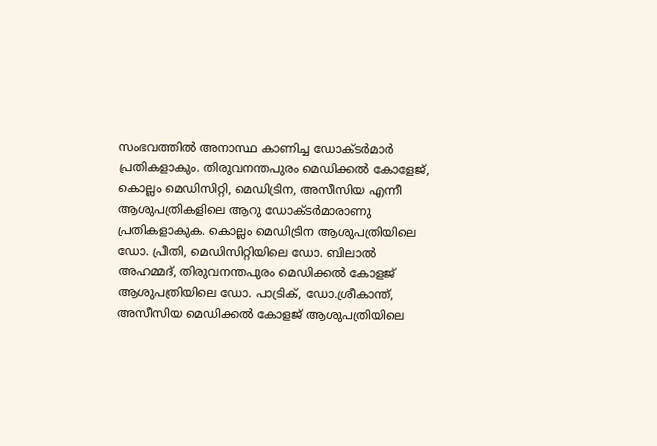സംഭവത്തില്‍ അനാസ്ഥ കാണിച്ച ഡോക്ടര്‍മാര്‍ പ്രതികളാകും. തിരുവനന്തപുരം മെഡിക്കല്‍ കോളേജ്, കൊല്ലം മെഡിസിറ്റി, മെഡിട്രിന, അസീസിയ എന്നീ ആശുപത്രികളിലെ ആറു ഡോക്ടര്‍മാരാണു പ്രതികളാകുക. കൊല്ലം മെഡിട്രിന ആശുപത്രിയിലെ ഡോ. പ്രീതി, മെഡിസിറ്റിയിലെ ഡോ. ബിലാല്‍ അഹമ്മദ്, തിരുവനന്തപുരം മെഡിക്കല്‍ കോളജ് ആശുപത്രിയിലെ ഡോ. പാട്രിക്, ഡോ.ശ്രീകാന്ത്, അസീസിയ മെഡിക്കല്‍ കോളജ് ആശുപത്രിയിലെ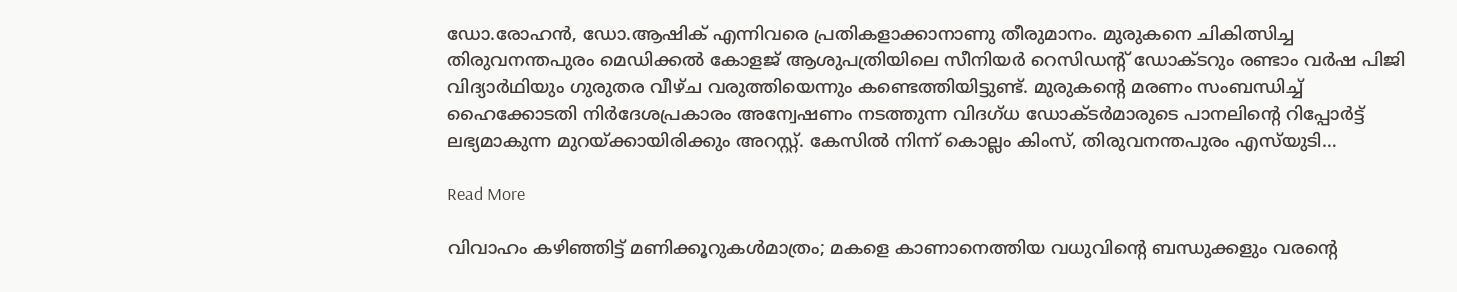ഡോ.രോഹന്‍, ഡോ.ആഷിക് എന്നിവരെ പ്രതികളാക്കാനാണു തീരുമാനം. മുരുകനെ ചികിത്സിച്ച തിരുവനന്തപുരം മെഡിക്കല്‍ കോളജ് ആശുപത്രിയിലെ സീനിയര്‍ റെസിഡന്‍റ് ഡോക്ടറും രണ്ടാം വര്‍ഷ പിജി വിദ്യാര്‍ഥിയും ഗുരുതര വീഴ്ച വരുത്തിയെന്നും കണ്ടെത്തിയിട്ടുണ്ട്. മുരുകന്‍റെ മരണം സംബന്ധിച്ച് ഹൈക്കോടതി നിര്‍ദേശപ്രകാരം അന്വേഷണം നടത്തുന്ന വിദഗ്ധ ഡോക്ടര്‍മാരുടെ പാനലിന്‍റെ റിപ്പോര്‍ട്ട് ലഭ്യമാകുന്ന മുറയ്ക്കായിരിക്കും അറസ്റ്റ്. കേസില്‍ നിന്ന് കൊല്ലം കിംസ്, തിരുവനന്തപുരം എസ്‌യുടി…

Read More

വിവാഹം കഴിഞ്ഞിട്ട് മണിക്കൂറുകൾമാത്രം; മകളെ കാണാനെത്തിയ വധുവിന്‍റെ ബന്ധുക്കളും വരന്‍റെ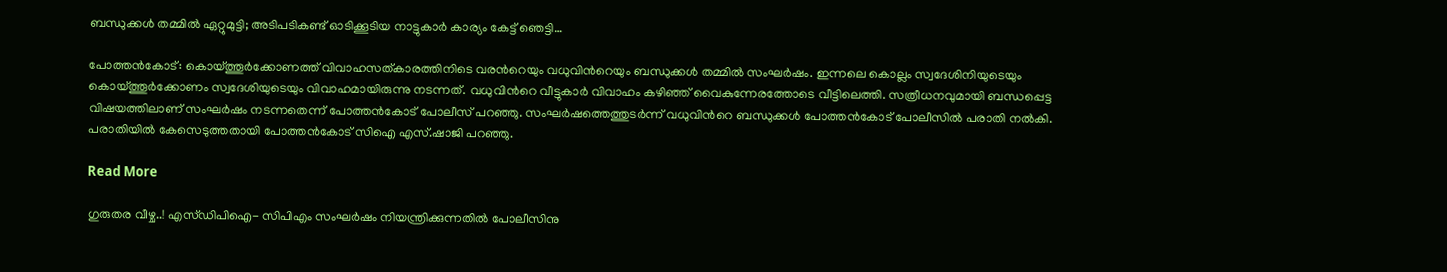ബന്ധുക്കൾ തമ്മിൽ ഏറ്റുമുട്ടി; അടിപടികണ്ട് ഓടിക്കൂടിയ നാട്ടുകാർ കാര്യം കേട്ട് ഞെട്ടി…

പോത്തൻകോട്: കൊയ്ത്തൂർക്കോണത്ത് വിവാഹസത്കാരത്തിനിടെ വരന്‍റെയും വധുവിന്‍റെയും ബന്ധുക്കൾ തമ്മിൽ സംഘർഷം. ഇന്നലെ കൊല്ലം സ്വദേശിനിയുടെയും കൊയ്ത്തൂർക്കോണം സ്വദേശിയുടെയും വിവാഹമായിരുന്നു നടന്നത്. വധുവിന്‍റെ വീട്ടുകാർ വിവാഹം കഴിഞ്ഞ് വൈകുന്നേരത്തോടെ വീട്ടിലെത്തി. സത്രീധനവുമായി ബന്ധപ്പെട്ട വിഷയത്തിലാണ് സംഘർഷം നടന്നതെന്ന് പോത്തൻകോട് പോലീസ് പറഞ്ഞു. സംഘർഷത്തെത്തുടർന്ന് വധുവിന്‍റെ ബന്ധുക്കൾ പോത്തൻകോട് പോലീസിൽ പരാതി നൽകി. പരാതിയിൽ കേസെടുത്തതായി പോത്തൻകോട് സിഐ എസ്.ഷാജി പറഞ്ഞു.

Read More

ഗുരുതര വീഴ്ച..! എസ്ഡിപിഐ- സിപിഎം സംഘർഷം നിയന്ത്രിക്കുന്നതിൽ പോലീസിനു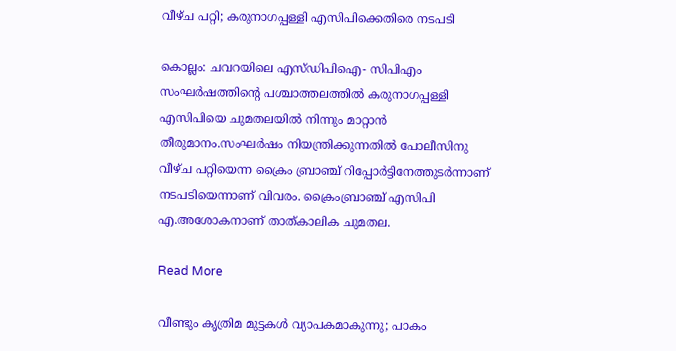വീഴ്ച പറ്റി; കരുനാഗപ്പള്ളി എസിപിക്കെതിരെ നടപടി

കൊല്ലം: ചവറയിലെ എസ്ഡിപിഐ- സിപിഎം സംഘർഷത്തിന്‍റെ പശ്ചാത്തലത്തിൽ കരുനാഗപ്പള്ളി എസിപിയെ ചുമതലയിൽ നിന്നും മാറ്റാൻ തീരുമാനം.സംഘർഷം നിയന്ത്രിക്കുന്നതിൽ പോലീസിനു വീഴ്ച പറ്റിയെന്ന ക്രൈം ബ്രാഞ്ച് റിപ്പോർ‌ട്ടിനേത്തുടർന്നാണ് നടപടിയെന്നാണ് വിവരം. ക്രൈംബ്രാഞ്ച് എസിപി എ.അശോകനാണ് താത്കാലിക ചുമതല.

Read More

വീണ്ടും കൃത്രിമ മുട്ടകള്‍ വ്യാപകമാകുന്നു; പാകം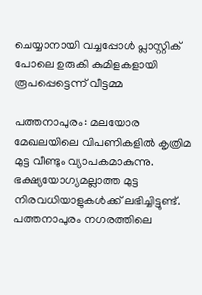ചെയ്യാനായി വച്ചപ്പോള്‍ പ്ലാസ്റ്റിക് പോലെ ഉരുകി കുമിളകളായി രൂപപ്പെട്ടെന്ന് വീട്ടമ്മ

പത്തനാപുരം: മലയോര മേഖലയിലെ വിപണികളില്‍ കൃത്രിമ മുട്ട വീണ്ടും വ്യാപകമാകുന്നു. ഭക്ഷ്യയോഗ്യമല്ലാത്ത മുട്ട നിരവധിയാളുകള്‍ക്ക് ലഭിച്ചിട്ടുണ്ട്. പത്തനാപുരം നഗരത്തിലെ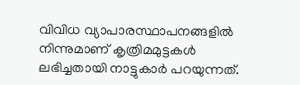വിവിധ വ്യാപാരസ്ഥാപനങ്ങളില്‍ നിന്നുമാണ് കൃത്രിമമുട്ടകള്‍ ലഭിച്ചതായി നാട്ടുകാർ പറയുന്നത്.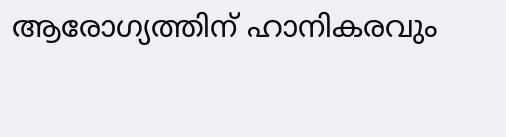ആരോഗ്യത്തിന് ഹാനികരവും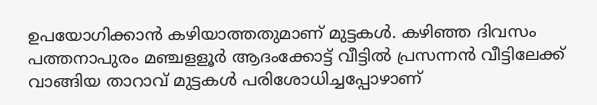ഉപയോഗിക്കാന്‍ കഴിയാത്തതുമാണ് മുട്ടകള്‍. കഴിഞ്ഞ ദിവസം പത്തനാപുരം മഞ്ചളളൂര്‍ ആദംക്കോട്ട് വീട്ടില്‍ പ്രസന്നന്‍ വീട്ടിലേക്ക് വാങ്ങിയ താറാവ് മുട്ടകള്‍ പരിശോധിച്ചപ്പോഴാണ്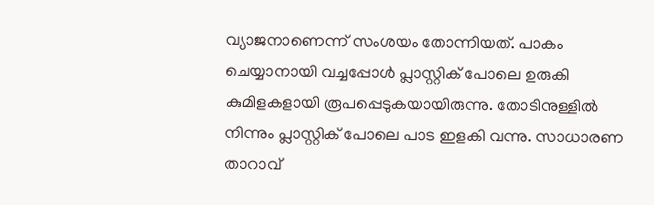വ്യാജനാണെന്ന് സംശയം തോന്നിയത്. പാകം ചെയ്യാനായി വച്ചപ്പോള്‍ പ്ലാസ്റ്റിക് പോലെ ഉരുകി കുമിളകളായി രൂപപ്പെടുകയായിരുന്നു. തോടിനുള്ളില്‍ നിന്നും പ്ലാസ്റ്റിക് പോലെ പാട ഇളകി വന്നു. സാധാരണ താറാവ്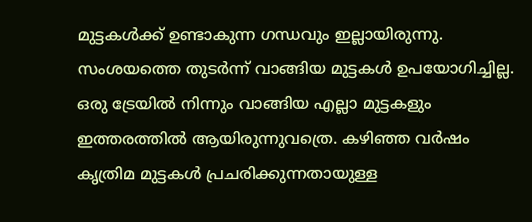മുട്ടകള്‍ക്ക് ഉണ്ടാകുന്ന ഗന്ധവും ഇല്ലായിരുന്നു. സംശയത്തെ തുടര്‍ന്ന് വാങ്ങിയ മുട്ടകള്‍ ഉപയോഗിച്ചില്ല. ഒരു ട്രേയില്‍ നിന്നും വാങ്ങിയ എല്ലാ മുട്ടകളും ഇത്തരത്തില്‍ ആയിരുന്നുവത്രെ. കഴിഞ്ഞ വര്‍ഷം കൃത്രിമ മുട്ടകള്‍ പ്രചരിക്കുന്നതായുള്ള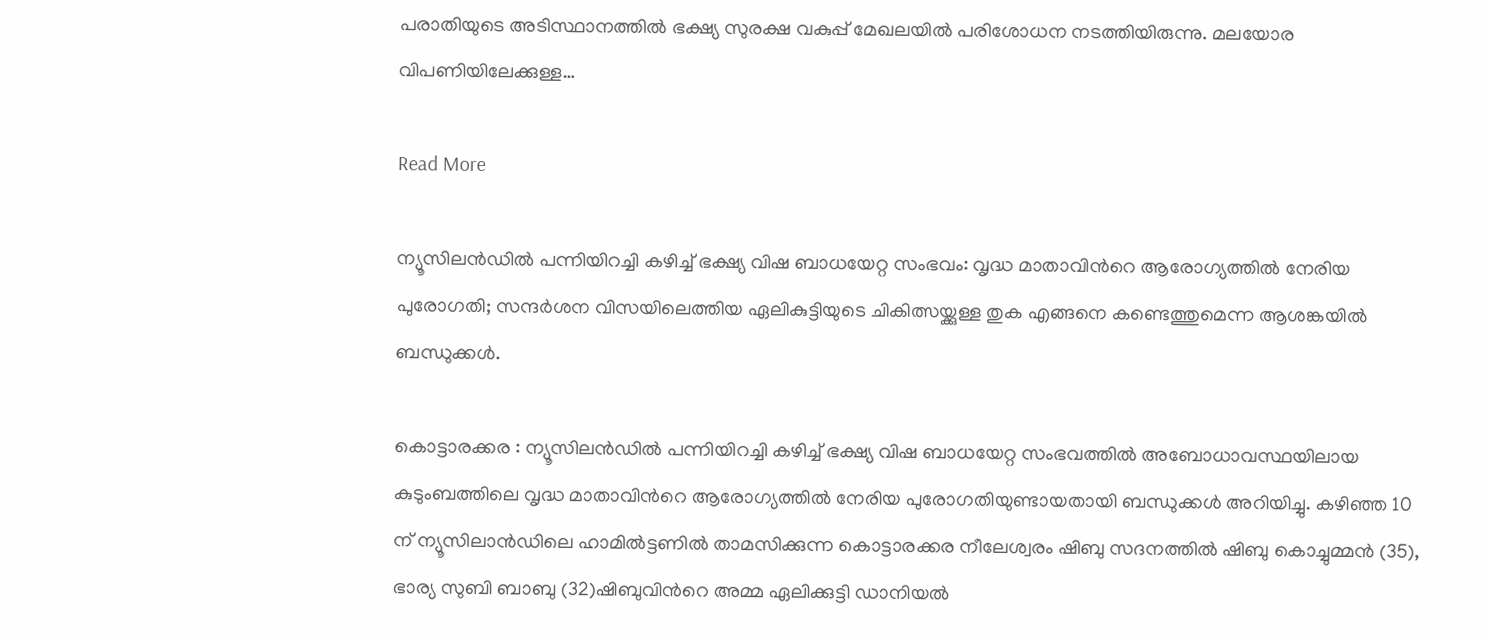പരാതിയുടെ അടിസ്ഥാനത്തില്‍ ഭക്ഷ്യ സുരക്ഷ വകുപ്പ് മേഖലയില്‍ പരിശോധന നടത്തിയിരുന്നു. മലയോര വിപണിയിലേക്കുള്ള…

Read More

ന്യൂസിലൻഡിൽ പന്നിയിറച്ചി കഴിച്ച് ഭക്ഷ്യ വിഷ ബാധയേറ്റ സംഭവം: വൃദ്ധ മാതാവിന്‍റെ ആരോഗ്യത്തിൽ നേരിയ പുരോഗതി; സന്ദർശന വിസയിലെത്തിയ ഏലികുട്ടിയുടെ ചികിത്സയ്ക്കുള്ള തുക എങ്ങനെ കണ്ടെത്തുമെന്ന ആശങ്കയിൽ ബന്ധുക്കൾ.

കൊട്ടാരക്കര : ന്യൂസിലൻഡിൽ പന്നിയിറച്ചി കഴിച്ച് ഭക്ഷ്യ വിഷ ബാധയേറ്റ സംഭവത്തിൽ അബോധാവസ്ഥയിലായ കുടുംബത്തിലെ വൃദ്ധ മാതാവിന്‍റെ ആരോഗ്യത്തിൽ നേരിയ പുരോഗതിയുണ്ടായതായി ബന്ധുക്കൾ അറിയിച്ചു. കഴിഞ്ഞ 10 ന് ന്യൂസിലാൻഡിലെ ഹാമിൽട്ടണിൽ താമസിക്കുന്ന കൊട്ടാരക്കര നീലേശ്വരം ഷിബു സദനത്തിൽ ഷിബു കൊച്ചുമ്മൻ (35), ഭാര്യ സുബി ബാബു (32)ഷിബുവിന്‍റെ അമ്മ ഏലിക്കുട്ടി ഡാനിയൽ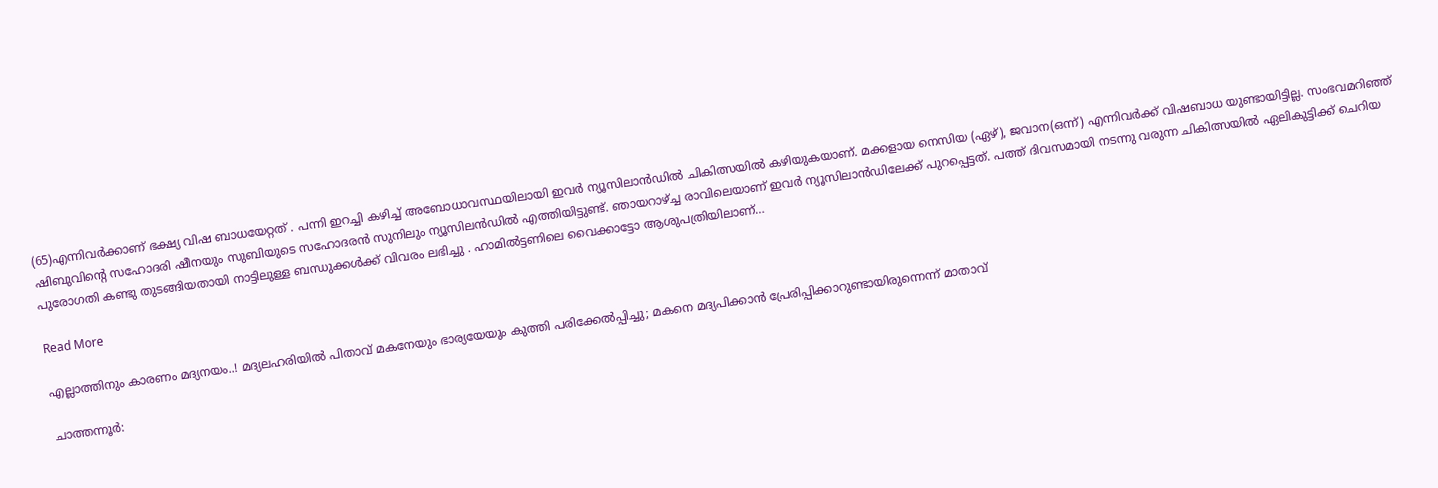(65)എന്നിവർക്കാണ് ഭക്ഷ്യ വിഷ ബാധയേറ്റത് . പന്നി ഇറച്ചി കഴിച്ച് അബോധാവസ്ഥയിലായി ഇവർ ന്യൂസിലാൻഡിൽ ചികിത്സയിൽ കഴിയുകയാണ്. മക്കളായ നെസിയ (ഏഴ്), ജവാന(ഒന്ന്) എന്നിവർക്ക് വിഷബാധ യുണ്ടായിട്ടില്ല. സംഭവമറിഞ്ഞ് ഷിബുവിന്‍റെ സഹോദരി ഷീനയും സുബിയുടെ സഹോദരൻ സുനിലും ന്യൂസിലൻഡിൽ എത്തിയിട്ടുണ്ട്. ഞായറാഴ്ച്ച രാവിലെയാണ് ഇവർ ന്യൂസിലാൻഡിലേക്ക് പുറപ്പെട്ടത്. പത്ത് ദിവസമായി നടന്നു വരുന്ന ചികിത്സയിൽ ഏലികുട്ടിക്ക് ചെറിയ പുരോഗതി കണ്ടു തുടങ്ങിയതായി നാട്ടിലുള്ള ബന്ധുക്കൾക്ക് വിവരം ലഭിച്ചു . ഹാമിൽട്ടണിലെ വൈക്കാട്ടോ ആശുപത്രിയിലാണ്…

Read More

എല്ലാത്തിനും കാരണം മദ്യനയം..! മദ്യലഹരിയിൽ പിതാവ് മകനേയും ഭാര്യയേയും കുത്തി പരിക്കേൽപ്പിച്ചു; മകനെ മദ്യപിക്കാൻ പ്രേരിപ്പിക്കാറുണ്ടായിരുന്നെന്ന് മാതാവ്

ചാത്തന്നൂർ: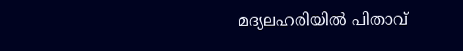മദ്യലഹരിയിൽ പിതാവ്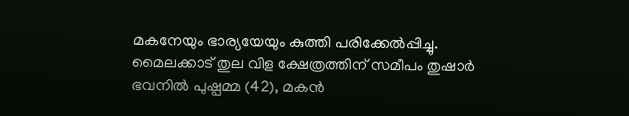മകനേയും ഭാര്യയേയും കുത്തി പരിക്കേൽപ്പിച്ചു. മൈലക്കാട് തുല വിള ക്ഷേത്രത്തിന് സമീപം തുഷാർ ഭവനിൽ പുഷ്പമ്മ (42), മകൻ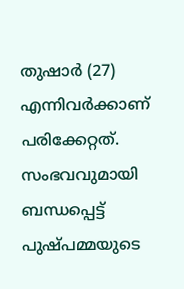തുഷാർ (27) എന്നിവർക്കാണ് പരിക്കേറ്റത്. സംഭവവുമായി ബന്ധപ്പെട്ട് പുഷ്പമ്മയുടെ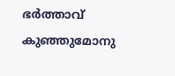ഭർത്താവ് കുഞ്ഞുമോനു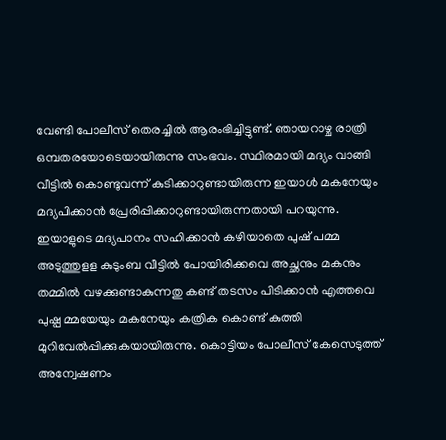വേണ്ടി പോലീസ് തെരച്ചിൽ ആരംഭിച്ചിട്ടുണ്ട്. ഞായറാഴ്ച രാത്രി ഒമ്പതരയോടെയായിരുന്നു സംഭവം. സ്ഥിരമായി മദ്യം വാങ്ങി വീട്ടിൽ കൊണ്ടുവന്ന് കുടിക്കാറുണ്ടായിരുന്ന ഇയാൾ മകനേയും മദ്യപിക്കാൻ പ്രേരിപ്പിക്കാറുണ്ടായിരുന്നതായി പറയുന്നു. ഇയാളുടെ മദ്യപാനം സഹിക്കാൻ കഴിയാതെ പുഷ് പമ്മ അടുത്തുളള കുടുംബ വീട്ടിൽ പോയിരിക്കവെ അച്ഛനും മകനും തമ്മിൽ വഴക്കുണ്ടാകുന്നതു കണ്ട് തടസം പിടിക്കാൻ എത്തവെ പുഷ്പ മ്മയേയും മകനേയും കത്രിക കൊണ്ട് കുത്തി മുറിവേൽപ്പിക്കുകയായിരുന്നു. കൊട്ടിയം പോലീസ് കേസെടുത്ത് അന്വേഷണം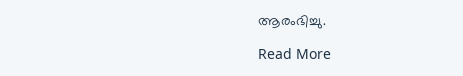ആരംഭിച്ചു.

Read More